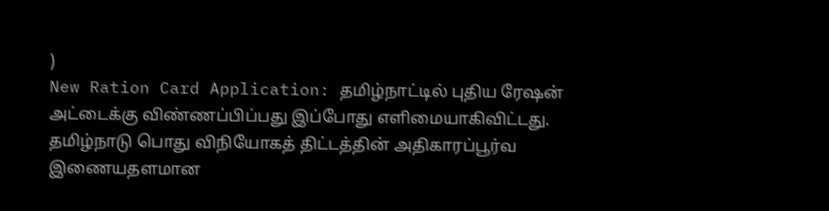)
New Ration Card Application: தமிழ்நாட்டில் புதிய ரேஷன் அட்டைக்கு விண்ணப்பிப்பது இப்போது எளிமையாகிவிட்டது. தமிழ்நாடு பொது விநியோகத் திட்டத்தின் அதிகாரப்பூர்வ இணையதளமான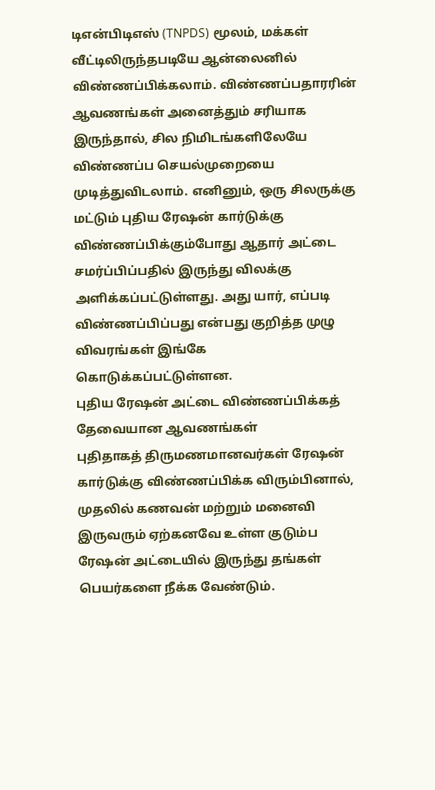டிஎன்பிடிஎஸ் (TNPDS) மூலம், மக்கள் வீட்டிலிருந்தபடியே ஆன்லைனில் விண்ணப்பிக்கலாம். விண்ணப்பதாரரின் ஆவணங்கள் அனைத்தும் சரியாக இருந்தால், சில நிமிடங்களிலேயே விண்ணப்ப செயல்முறையை முடித்துவிடலாம். எனினும், ஒரு சிலருக்கு மட்டும் புதிய ரேஷன் கார்டுக்கு விண்ணப்பிக்கும்போது ஆதார் அட்டை சமர்ப்பிப்பதில் இருந்து விலக்கு அளிக்கப்பட்டுள்ளது. அது யார், எப்படி விண்ணப்பிப்பது என்பது குறித்த முழு விவரங்கள் இங்கே கொடுக்கப்பட்டுள்ளன.
புதிய ரேஷன் அட்டை விண்ணப்பிக்கத் தேவையான ஆவணங்கள்
புதிதாகத் திருமணமானவர்கள் ரேஷன் கார்டுக்கு விண்ணப்பிக்க விரும்பினால், முதலில் கணவன் மற்றும் மனைவி இருவரும் ஏற்கனவே உள்ள குடும்ப ரேஷன் அட்டையில் இருந்து தங்கள் பெயர்களை நீக்க வேண்டும்.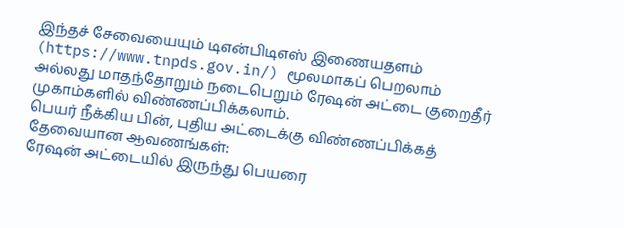இந்தச் சேவையையும் டிஎன்பிடிஎஸ் இணையதளம் (https://www.tnpds.gov.in/) மூலமாகப் பெறலாம் அல்லது மாதந்தோறும் நடைபெறும் ரேஷன் அட்டை குறைதீர் முகாம்களில் விண்ணப்பிக்கலாம்.
பெயர் நீக்கிய பின், புதிய அட்டைக்கு விண்ணப்பிக்கத் தேவையான ஆவணங்கள்:
ரேஷன் அட்டையில் இருந்து பெயரை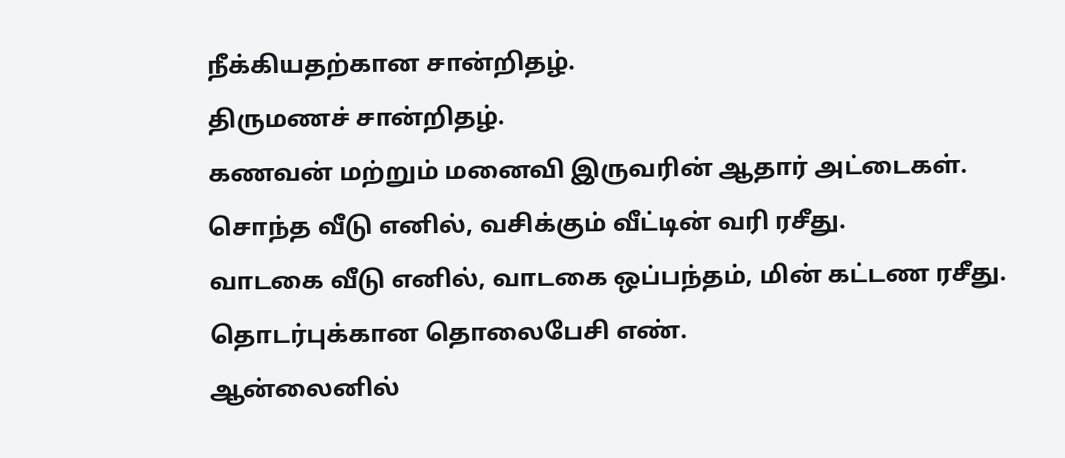நீக்கியதற்கான சான்றிதழ்.
திருமணச் சான்றிதழ்.
கணவன் மற்றும் மனைவி இருவரின் ஆதார் அட்டைகள்.
சொந்த வீடு எனில், வசிக்கும் வீட்டின் வரி ரசீது.
வாடகை வீடு எனில், வாடகை ஒப்பந்தம், மின் கட்டண ரசீது.
தொடர்புக்கான தொலைபேசி எண்.
ஆன்லைனில்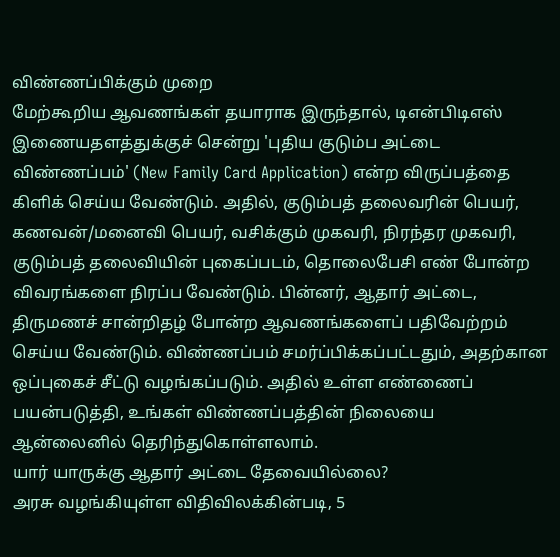விண்ணப்பிக்கும் முறை
மேற்கூறிய ஆவணங்கள் தயாராக இருந்தால், டிஎன்பிடிஎஸ் இணையதளத்துக்குச் சென்று 'புதிய குடும்ப அட்டை விண்ணப்பம்' (New Family Card Application) என்ற விருப்பத்தை கிளிக் செய்ய வேண்டும். அதில், குடும்பத் தலைவரின் பெயர், கணவன்/மனைவி பெயர், வசிக்கும் முகவரி, நிரந்தர முகவரி, குடும்பத் தலைவியின் புகைப்படம், தொலைபேசி எண் போன்ற விவரங்களை நிரப்ப வேண்டும். பின்னர், ஆதார் அட்டை, திருமணச் சான்றிதழ் போன்ற ஆவணங்களைப் பதிவேற்றம் செய்ய வேண்டும். விண்ணப்பம் சமர்ப்பிக்கப்பட்டதும், அதற்கான ஒப்புகைச் சீட்டு வழங்கப்படும். அதில் உள்ள எண்ணைப் பயன்படுத்தி, உங்கள் விண்ணப்பத்தின் நிலையை ஆன்லைனில் தெரிந்துகொள்ளலாம்.
யார் யாருக்கு ஆதார் அட்டை தேவையில்லை?
அரசு வழங்கியுள்ள விதிவிலக்கின்படி, 5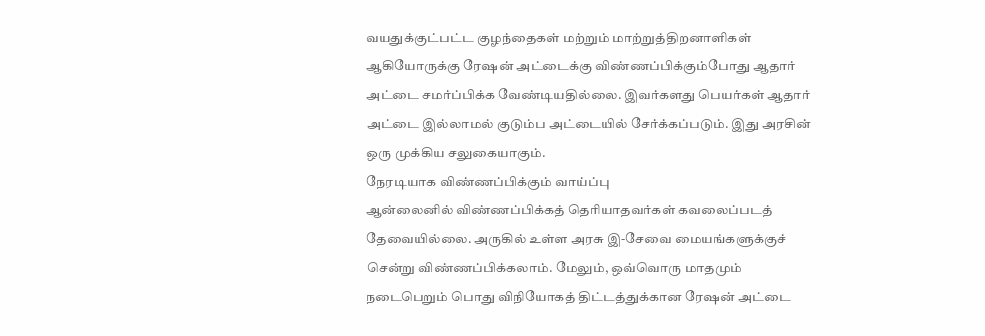வயதுக்குட்பட்ட குழந்தைகள் மற்றும் மாற்றுத்திறனாளிகள் ஆகியோருக்கு ரேஷன் அட்டைக்கு விண்ணப்பிக்கும்போது ஆதார் அட்டை சமர்ப்பிக்க வேண்டியதில்லை. இவர்களது பெயர்கள் ஆதார் அட்டை இல்லாமல் குடும்ப அட்டையில் சேர்க்கப்படும். இது அரசின் ஒரு முக்கிய சலுகையாகும்.
நேரடியாக விண்ணப்பிக்கும் வாய்ப்பு
ஆன்லைனில் விண்ணப்பிக்கத் தெரியாதவர்கள் கவலைப்படத் தேவையில்லை. அருகில் உள்ள அரசு இ-சேவை மையங்களுக்குச் சென்று விண்ணப்பிக்கலாம். மேலும், ஒவ்வொரு மாதமும் நடைபெறும் பொது விநியோகத் திட்டத்துக்கான ரேஷன் அட்டை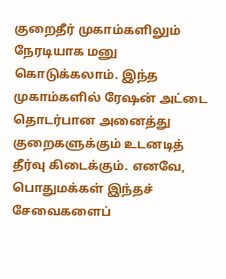குறைதீர் முகாம்களிலும் நேரடியாக மனு கொடுக்கலாம். இந்த முகாம்களில் ரேஷன் அட்டை தொடர்பான அனைத்து குறைகளுக்கும் உடனடித் தீர்வு கிடைக்கும். எனவே, பொதுமக்கள் இந்தச் சேவைகளைப்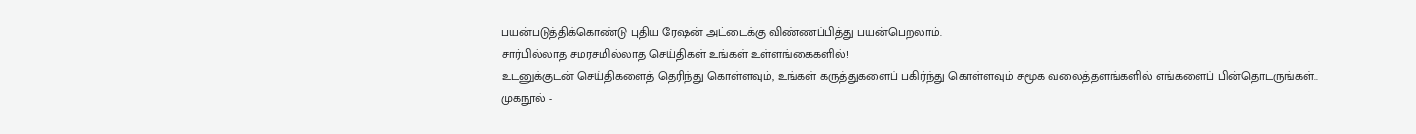பயன்படுத்திக்கொண்டு புதிய ரேஷன் அட்டைக்கு விண்ணப்பித்து பயன்பெறலாம்.
சார்பில்லாத சமரசமில்லாத செய்திகள் உங்கள் உள்ளங்கைகளில்!
உடனுக்குடன் செய்திகளைத் தெரிந்து கொள்ளவும், உங்கள் கருத்துகளைப் பகிர்ந்து கொள்ளவும் சமூக வலைத்தளங்களில் எங்களைப் பின்தொடருங்கள்..
முகநூல் -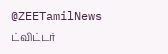@ZEETamilNews
ட்விட்டர்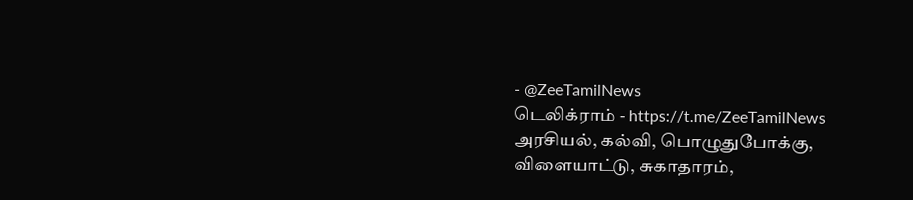- @ZeeTamilNews
டெலிக்ராம் - https://t.me/ZeeTamilNews
அரசியல், கல்வி, பொழுதுபோக்கு, விளையாட்டு, சுகாதாரம்,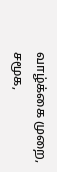வாழ்க்கை முறை, சமூக,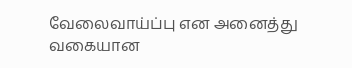வேலைவாய்ப்பு என அனைத்து வகையான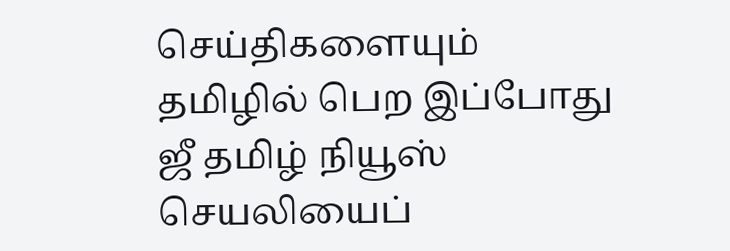செய்திகளையும் தமிழில் பெற இப்போது ஜீ தமிழ் நியூஸ் செயலியைப்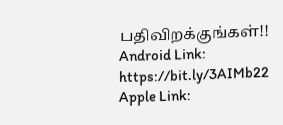பதிவிறக்குங்கள்!!
Android Link: https://bit.ly/3AIMb22
Apple Link: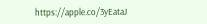https://apple.co/3yEataJ